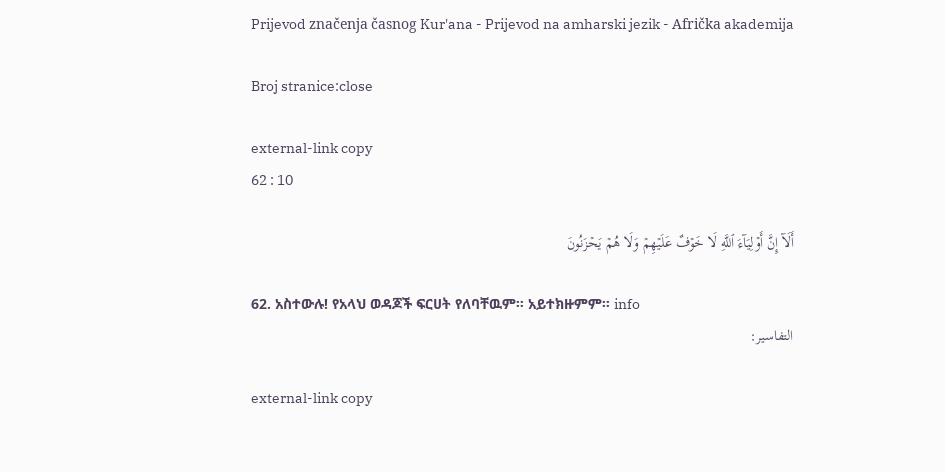Prijevod značenja časnog Kur'ana - Prijevod na amharski jezik - Afrička akademija

Broj stranice:close

external-link copy
62 : 10

أَلَآ إِنَّ أَوۡلِيَآءَ ٱللَّهِ لَا خَوۡفٌ عَلَيۡهِمۡ وَلَا هُمۡ يَحۡزَنُونَ

62. አስተውሉ! የአላህ ወዳጆች ፍርሀት የለባቸዉም። አይተክዙምም። info
التفاسير:

external-link copy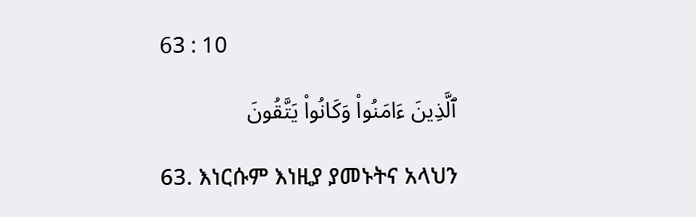63 : 10

ٱلَّذِينَ ءَامَنُواْ وَكَانُواْ يَتَّقُونَ

63. እነርሱም እነዚያ ያመኑትና አላህን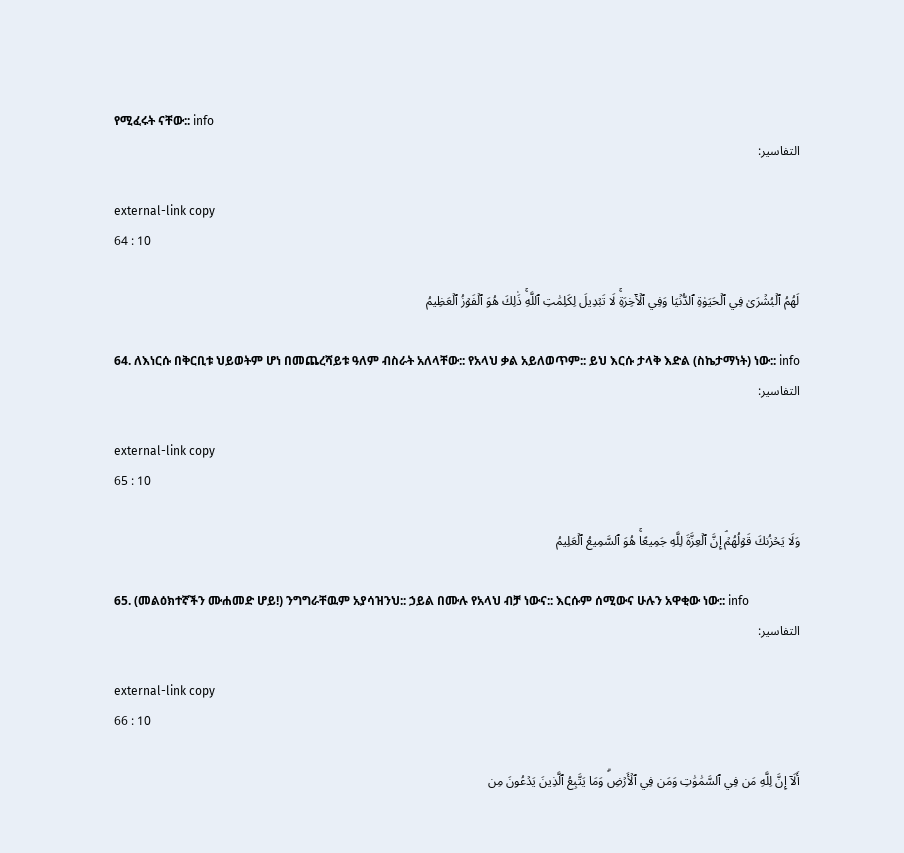የሚፈሩት ናቸው:: info
التفاسير:

external-link copy
64 : 10

لَهُمُ ٱلۡبُشۡرَىٰ فِي ٱلۡحَيَوٰةِ ٱلدُّنۡيَا وَفِي ٱلۡأٓخِرَةِۚ لَا تَبۡدِيلَ لِكَلِمَٰتِ ٱللَّهِۚ ذَٰلِكَ هُوَ ٱلۡفَوۡزُ ٱلۡعَظِيمُ

64. ለእነርሱ በቅርቢቱ ህይወትም ሆነ በመጨረሻይቱ ዓለም ብስራት አለላቸው:: የአላህ ቃል አይለወጥም:: ይህ እርሱ ታላቅ እድል (ስኬታማነት) ነው:: info
التفاسير:

external-link copy
65 : 10

وَلَا يَحۡزُنكَ قَوۡلُهُمۡۘ إِنَّ ٱلۡعِزَّةَ لِلَّهِ جَمِيعًاۚ هُوَ ٱلسَّمِيعُ ٱلۡعَلِيمُ

65. (መልዕክተኛችን ሙሐመድ ሆይ!) ንግግራቸዉም አያሳዝንህ:: ኃይል በሙሉ የአላህ ብቻ ነውና:: እርሱም ሰሚውና ሁሉን አዋቂው ነው:: info
التفاسير:

external-link copy
66 : 10

أَلَآ إِنَّ لِلَّهِ مَن فِي ٱلسَّمَٰوَٰتِ وَمَن فِي ٱلۡأَرۡضِۗ وَمَا يَتَّبِعُ ٱلَّذِينَ يَدۡعُونَ مِن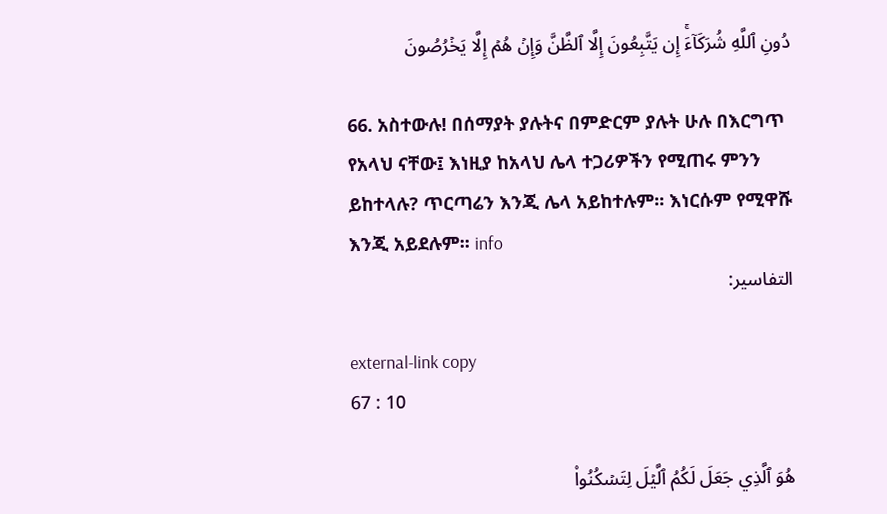دُونِ ٱللَّهِ شُرَكَآءَۚ إِن يَتَّبِعُونَ إِلَّا ٱلظَّنَّ وَإِنۡ هُمۡ إِلَّا يَخۡرُصُونَ

66. አስተውሉ! በሰማያት ያሉትና በምድርም ያሉት ሁሉ በእርግጥ የአላህ ናቸው፤ እነዚያ ከአላህ ሌላ ተጋሪዎችን የሚጠሩ ምንን ይከተላሉ? ጥርጣሬን እንጂ ሌላ አይከተሉም፡፡ እነርሱም የሚዋሹ እንጂ አይደሉም፡፡ info
التفاسير:

external-link copy
67 : 10

هُوَ ٱلَّذِي جَعَلَ لَكُمُ ٱلَّيۡلَ لِتَسۡكُنُواْ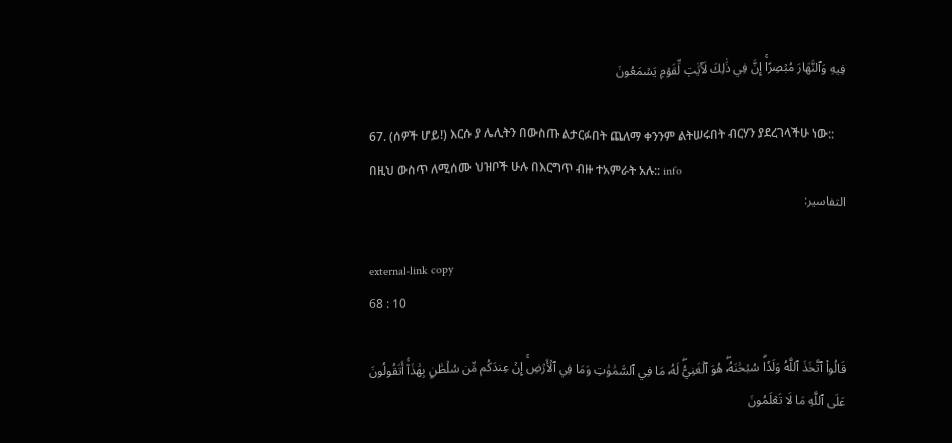فِيهِ وَٱلنَّهَارَ مُبۡصِرًاۚ إِنَّ فِي ذَٰلِكَ لَأٓيَٰتٖ لِّقَوۡمٖ يَسۡمَعُونَ

67. (ሰዎች ሆይ!) እርሱ ያ ሌሊትን በውስጡ ልታርፉበት ጨለማ ቀንንም ልትሠሩበት ብርሃን ያደረገላችሁ ነው:: በዚህ ውስጥ ለሚሰሙ ህዝቦች ሁሉ በእርግጥ ብዙ ተአምራት አሉ:: info
التفاسير:

external-link copy
68 : 10

قَالُواْ ٱتَّخَذَ ٱللَّهُ وَلَدٗاۗ سُبۡحَٰنَهُۥۖ هُوَ ٱلۡغَنِيُّۖ لَهُۥ مَا فِي ٱلسَّمَٰوَٰتِ وَمَا فِي ٱلۡأَرۡضِۚ إِنۡ عِندَكُم مِّن سُلۡطَٰنِۭ بِهَٰذَآۚ أَتَقُولُونَ عَلَى ٱللَّهِ مَا لَا تَعۡلَمُونَ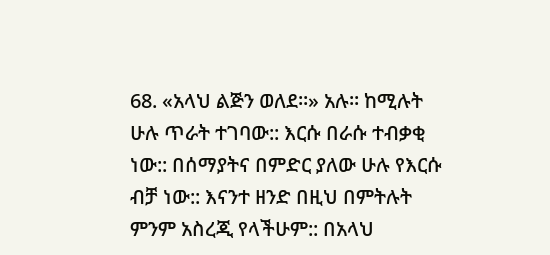68. «አላህ ልጅን ወለደ።» አሉ። ከሚሉት ሁሉ ጥራት ተገባው:: እርሱ በራሱ ተብቃቂ ነው:: በሰማያትና በምድር ያለው ሁሉ የእርሱ ብቻ ነው:: እናንተ ዘንድ በዚህ በምትሉት ምንም አስረጂ የላችሁም:: በአላህ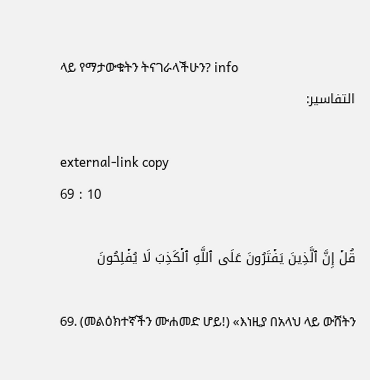ላይ የማታውቁትን ትናገራላችሁን? info
التفاسير:

external-link copy
69 : 10

قُلۡ إِنَّ ٱلَّذِينَ يَفۡتَرُونَ عَلَى ٱللَّهِ ٱلۡكَذِبَ لَا يُفۡلِحُونَ

69. (መልዕክተኛችን ሙሐመድ ሆይ!) «እነዚያ በአላህ ላይ ውሸትን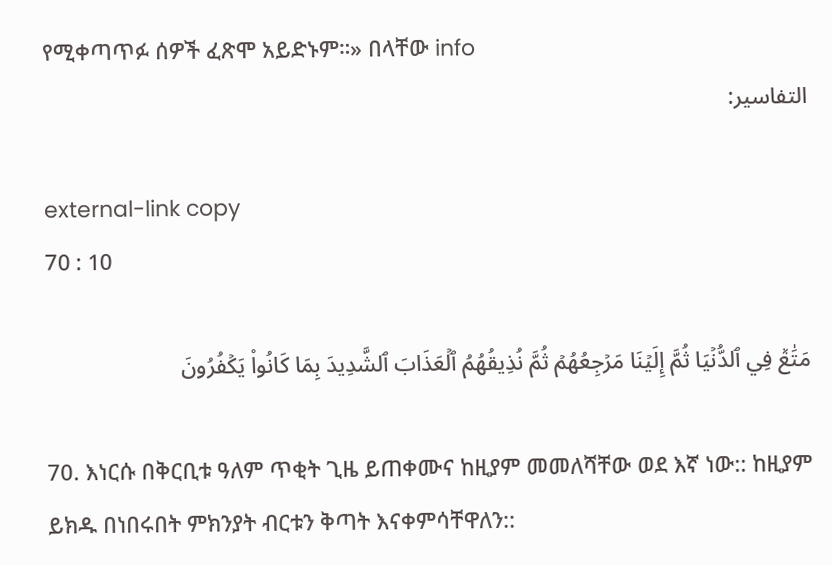የሚቀጣጥፉ ሰዎች ፈጽሞ አይድኑም።» በላቸው info
التفاسير:

external-link copy
70 : 10

مَتَٰعٞ فِي ٱلدُّنۡيَا ثُمَّ إِلَيۡنَا مَرۡجِعُهُمۡ ثُمَّ نُذِيقُهُمُ ٱلۡعَذَابَ ٱلشَّدِيدَ بِمَا كَانُواْ يَكۡفُرُونَ

70. እነርሱ በቅርቢቱ ዓለም ጥቂት ጊዜ ይጠቀሙና ከዚያም መመለሻቸው ወደ እኛ ነው:: ከዚያም ይክዱ በነበሩበት ምክንያት ብርቱን ቅጣት እናቀምሳቸዋለን::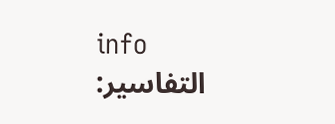info
التفاسير: